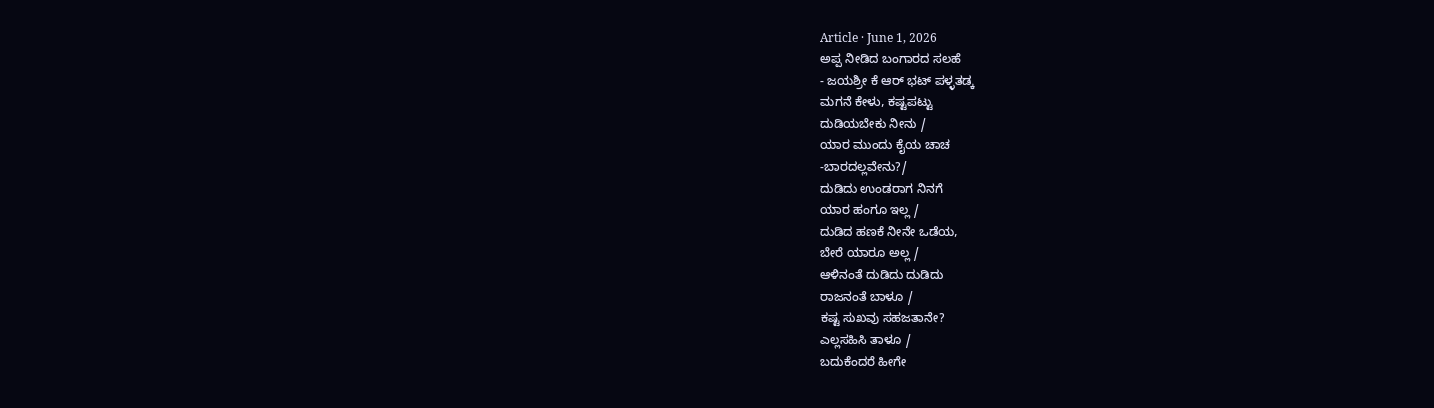Article · June 1, 2026
ಅಪ್ಪ ನೀಡಿದ ಬಂಗಾರದ ಸಲಹೆ
- ಜಯಶ್ರೀ ಕೆ ಆರ್ ಭಟ್ ಪಳ್ಳತಡ್ಕ
ಮಗನೆ ಕೇಳು, ಕಷ್ಟಪಟ್ಟು
ದುಡಿಯಬೇಕು ನೀನು /
ಯಾರ ಮುಂದು ಕೈಯ ಚಾಚ
-ಬಾರದಲ್ಲವೇನು?/
ದುಡಿದು ಉಂಡರಾಗ ನಿನಗೆ
ಯಾರ ಹಂಗೂ ಇಲ್ಲ /
ದುಡಿದ ಹಣಕೆ ನೀನೇ ಒಡೆಯ,
ಬೇರೆ ಯಾರೂ ಅಲ್ಲ /
ಆಳಿನಂತೆ ದುಡಿದು ದುಡಿದು
ರಾಜನಂತೆ ಬಾಳೂ /
ಕಷ್ಟ ಸುಖವು ಸಹಜತಾನೇ?
ಎಲ್ಲಸಹಿಸಿ ತಾಳೂ /
ಬದುಕೆಂದರೆ ಹೀಗೇ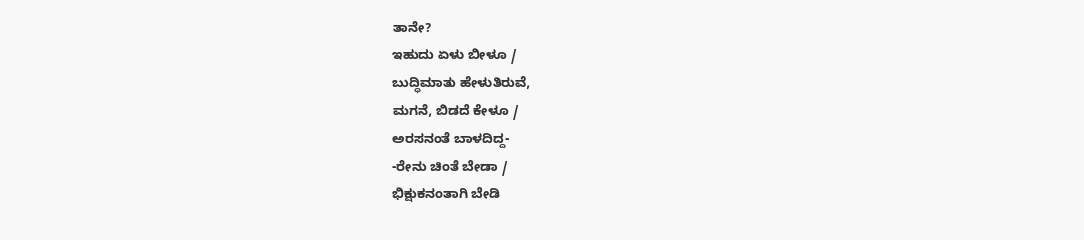ತಾನೇ?
ಇಹುದು ಏಳು ಬೀಳೂ /
ಬುದ್ಧಿಮಾತು ಹೇಳುತಿರುವೆ,
ಮಗನೆ, ಬಿಡದೆ ಕೇಳೂ /
ಅರಸನಂತೆ ಬಾಳದಿದ್ದ-
-ರೇನು ಚಿಂತೆ ಬೇಡಾ /
ಭಿಕ್ಷುಕನಂತಾಗಿ ಬೇಡಿ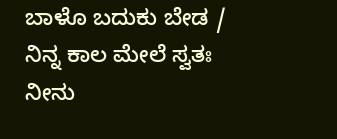ಬಾಳೊ ಬದುಕು ಬೇಡ /
ನಿನ್ನ ಕಾಲ ಮೇಲೆ ಸ್ವತಃ
ನೀನು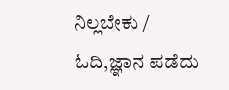ನಿಲ್ಲಬೇಕು /
ಓದಿ,ಜ್ಞಾನ ಪಡೆದು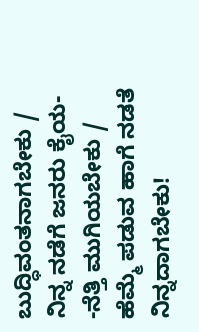ಬುದ್ಧಿವಂತನಾಗಬೇಕು /
ನಿನ್ನ ನಡೆಗೆ ಜನರು ಕೈಯ-
-ನೆತ್ತಿ ಮುಗಿಯಬೇಕು /
ಹೆಮ್ಮೆ ಪಡುವ ಹಾಗೆ ನಡತೆ
ನಿನ್ನದಾಗಬೇಕು!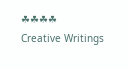☘☘☘☘
Creative Writings